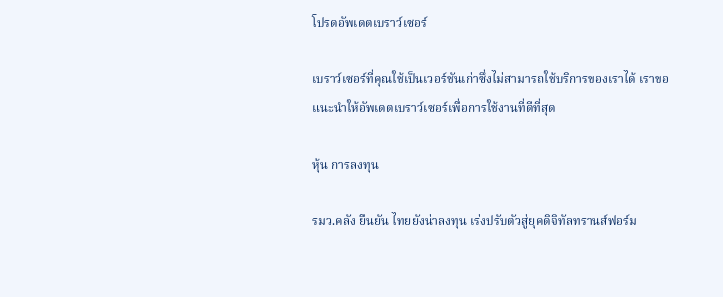โปรดอัพเดตเบราว์เซอร์

เบราว์เซอร์ที่คุณใช้เป็นเวอร์ชันเก่าซึ่งไม่สามารถใช้บริการของเราได้ เราขอแนะนำให้อัพเดตเบราว์เซอร์เพื่อการใช้งานที่ดีที่สุด

หุ้น การลงทุน

รมว.คลัง ยืนยัน ไทยยังน่าลงทุน เร่งปรับตัวสู่ยุคดิจิทัลทรานส์ฟอร์ม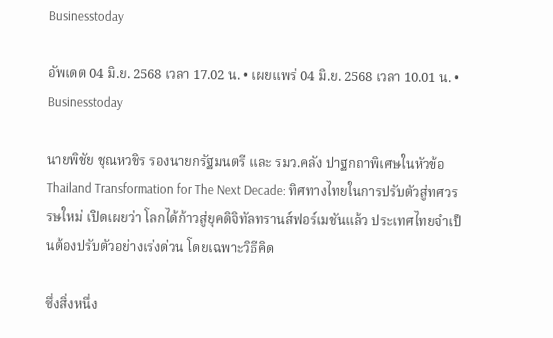Businesstoday

อัพเดต 04 มิ.ย. 2568 เวลา 17.02 น. • เผยแพร่ 04 มิ.ย. 2568 เวลา 10.01 น. • Businesstoday

นายพิชัย ชุณหวชิร รองนายกรัฐมนตรี และ รมว.คลัง ปาฐกถาพิเศษในหัวข้อ Thailand Transformation for The Next Decade: ทิศทางไทยในการปรับตัวสู่ทศวรรษใหม่ เปิดเผยว่า โลกได้ก้าวสู่ยุคดิจิทัลทรานส์ฟอร์เมชันแล้ว ประเทศไทยจำเป็นต้องปรับตัวอย่างเร่งด่วน โดยเฉพาะวิธีคิด

ซึ่งสิ่งหนึ่ง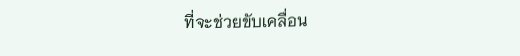ที่จะช่วยขับเคลื่อน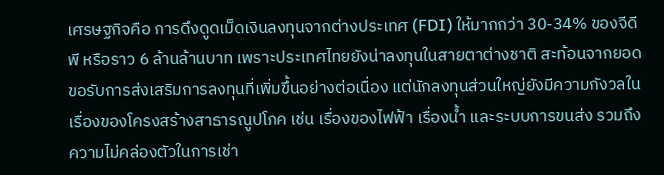เศรษฐกิจคือ การดึงดูดเม็ดเงินลงทุนจากต่างประเทศ (FDI) ให้มากกว่า 30-34% ของจีดีพี หรือราว 6 ล้านล้านบาท เพราะประเทศไทยยังน่าลงทุนในสายตาต่างชาติ สะท้อนจากยอดขอรับการส่งเสริมการลงทุนที่เพิ่มขึ้นอย่างต่อเนื่อง แต่นักลงทุนส่วนใหญ่ยังมีความกังวลในเรื่องของโครงสร้างสาธารณูปโภค เช่น เรื่องของไฟฟ้า เรื่องน้ำ และระบบการขนส่ง รวมถึงความไม่คล่องตัวในการเช่า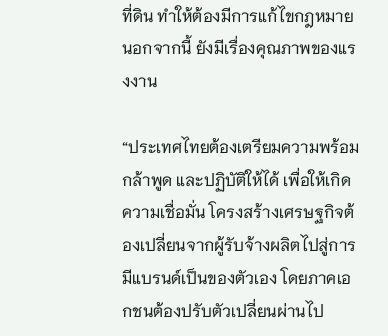ที่ดิน ทำให้ต้องมีการแก้ไขกฎหมาย นอกจากนี้ ยังมีเรื่องคุณภาพของแรงงาน

“ประเทศไทยต้องเตรียมความพร้อม กล้าพูด และปฏิบัติให้ได้ เพื่อให้เกิดความเชื่อมั่น โครงสร้างเศรษฐกิจต้องเปลี่ยนจากผู้รับจ้างผลิตไปสู่การมีแบรนด์เป็นของตัวเอง โดยภาคเอกชนต้องปรับตัวเปลี่ยนผ่านไป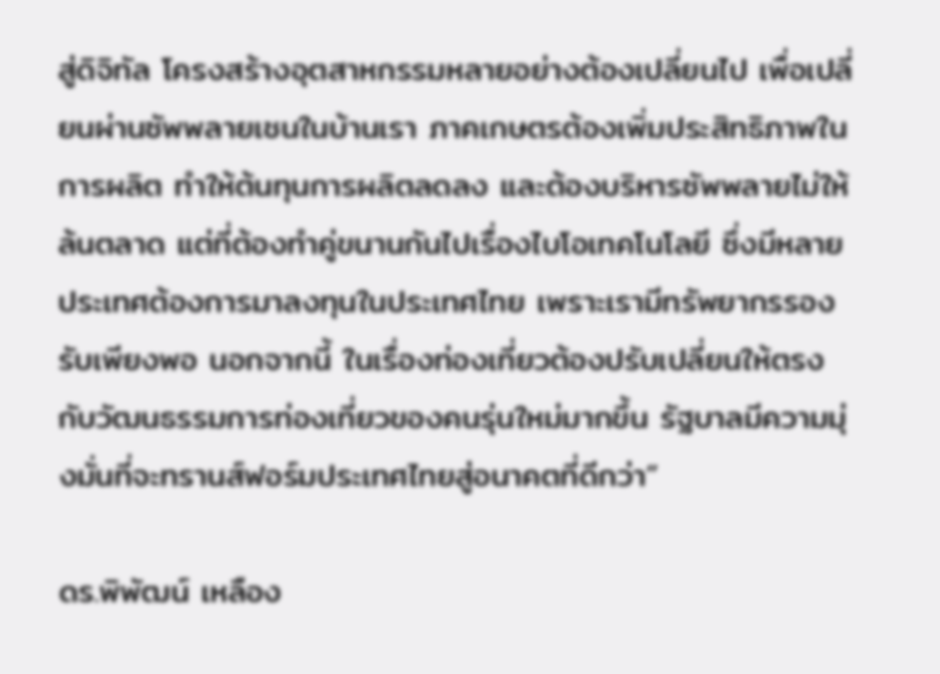สู่ดิจิทัล โครงสร้างอุตสาหกรรมหลายอย่างต้องเปลี่ยนไป เพื่อเปลี่ยนผ่านซัพพลายเชนในบ้านเรา ภาคเกษตรต้องเพิ่มประสิทธิภาพในการผลิต ทำให้ต้นทุนการผลิตลดลง และต้องบริหารซัพพลายไม่ให้ล้นตลาด แต่ที่ต้องทำคู่ขนานกันไปเรื่องไบโอเทคโนโลยี ซึ่งมีหลายประเทศต้องการมาลงทุนในประเทศไทย เพราะเรามีทรัพยากรรองรับเพียงพอ นอกจากนี้ ในเรื่องท่องเที่ยวต้องปรับเปลี่ยนให้ตรงกับวัฒนธรรมการท่องเที่ยวของคนรุ่นใหม่มากขึ้น รัฐบาลมีความมุ่งมั่นที่จะทรานส์ฟอร์มประเทศไทยสู่อนาคตที่ดีกว่า”

ดร.พิพัฒน์ เหลือง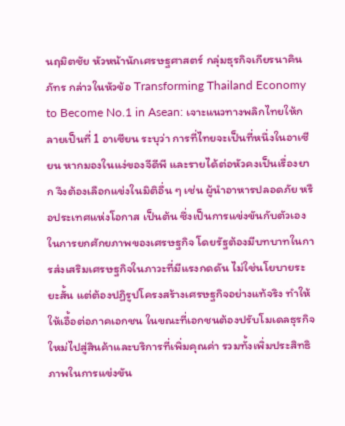นฤมิตชัย หัวหน้านักเศรษฐศาสตร์ กลุ่มธุรกิจเกียรนาคินภัทร กล่าวในหัวข้อ Transforming Thailand Economy to Become No.1 in Asean: เจาะแนวทางพลิกไทยให้กลายเป็นที่ 1 อาเซียน ระบุว่า การที่ไทยจะเป็นที่หนึ่งในอาเซียน หากมองในแง่ของจีดีพี และรายได้ต่อหัวคงเป็นเรื่องยาก จึงต้องเลือกแข่งในมิติอื่น ๆ เช่น ผู้นำอาหารปลอดภัย หรือประเทศแห่งโอกาส เป็นต้น ซึ่งเป็นการแข่งขันกับตัวเองในการยกศักยภาพของเศรษฐกิจ โดยรัฐต้องมีบทบาทในการส่งเสริมเศรษฐกิจในภาวะที่มีแรงกดดัน ไม่ใช่นโยบายระยะสั้น แต่ต้องปฏิรูปโครงสร้างเศรษฐกิจอย่างแท้จริง ทำให้ให้เอื้อต่อภาคเอกชน ในขณะที่เอกชนต้องปรับโมเดลธุรกิจใหม่ไปสู่สินค้าและบริการที่เพิ่มคุณค่า รวมทั้งเพิ่มประสิทธิภาพในการแข่งขัน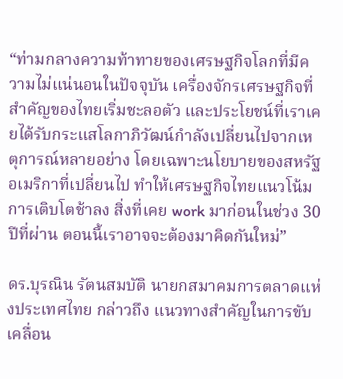“ท่ามกลางความท้าทายของเศรษฐกิจโลกที่มีความไม่แน่นอนในปัจจุบัน เครื่องจักรเศรษฐกิจที่สำคัญของไทยเริ่มชะลอตัว และประโยชน์ที่เราเคยได้รับกระแสโลกาภิวัฒน์กำลังเปลี่ยนไปจากเหตุการณ์หลายอย่าง โดยเฉพาะนโยบายของสหรัฐอเมริกาที่เปลี่ยนไป ทำให้เศรษฐกิจไทยแนวโน้มการเติบโตช้าลง สิ่งที่เคย work มาก่อนในช่วง 30 ปีที่ผ่าน ตอนนี้เราอาจจะต้องมาคิดกันใหม่”

ดร.บุรณิน รัตนสมบัติ นายกสมาคมการตลาดแห่งประเทศไทย กล่าวถึง แนวทางสำคัญในการขับเคลื่อน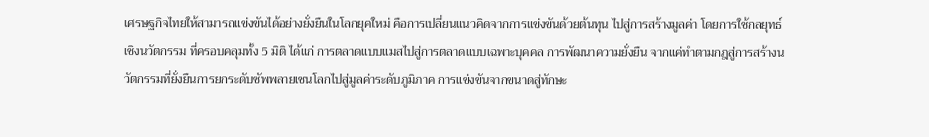เศรษฐกิจไทยให้สามารถแข่งขันได้อย่างยั่งยืนในโลกยุคใหม่ คือการเปลี่ยนแนวคิดจากการแข่งขันด้วยต้นทุน ไปสู่การสร้างมูลค่า โดยการใช้กลยุทธ์ เชิงนวัตกรรม ที่ครอบคลุมทั้ง 5 มิติ ได้แก่ การตลาดแบบแมสไปสู่การตลาดแบบเฉพาะบุคคล การพัฒนาความยั่งยืน จากแค่ทำตามกฎสู่การสร้างนวัตกรรมที่ยั่งยืนการยกระดับซัพพลายเชนโลกไปสู่มูลค่าระดับภูมิภาค การแข่งขันจากขนาดสู่ทักษะ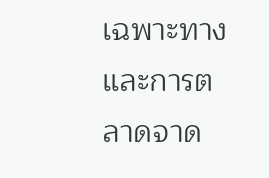เฉพาะทาง และการตลาดจาด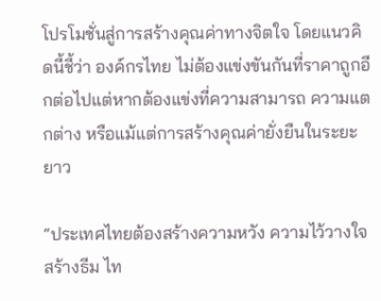โปรโมชั่นสู่การสร้างคุณค่าทางจิตใจ โดยแนวคิดนี้ชี้ว่า องค์กรไทย ไม่ต้องแข่งขันกันที่ราคาถูกอีกต่อไปแต่หากต้องแข่งที่ความสามารถ ความแตกต่าง หรือแม้แต่การสร้างคุณค่ายั่งยืนในระยะยาว

“ประเทศไทยต้องสร้างความหวัง ความไว้วางใจ สร้างธีม ไท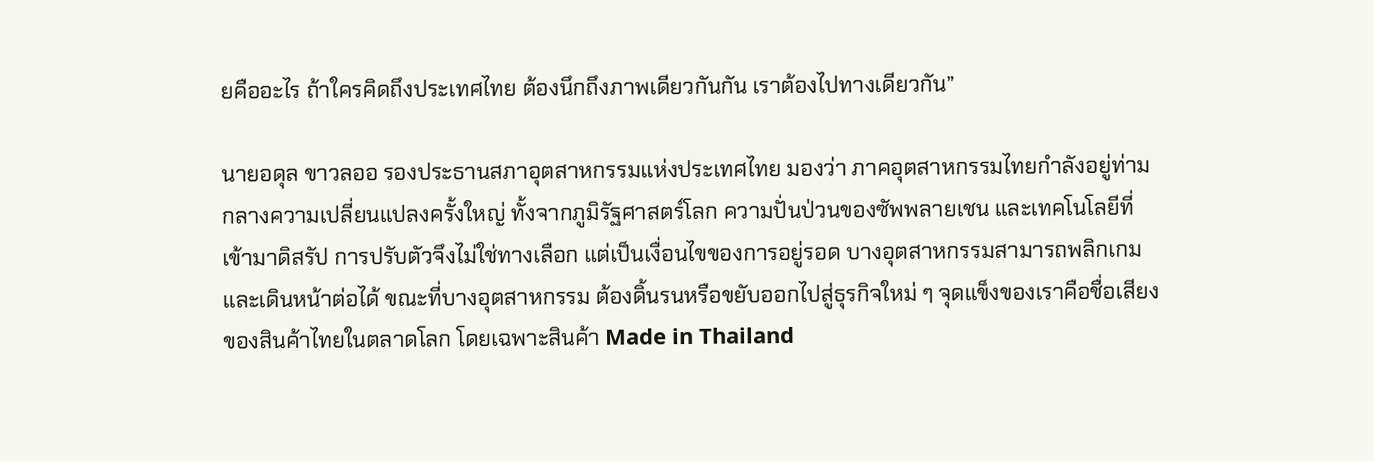ยคืออะไร ถ้าใครคิดถึงประเทศไทย ต้องนึกถึงภาพเดียวกันกัน เราต้องไปทางเดียวกัน”

นายอดุล ขาวลออ รองประธานสภาอุตสาหกรรมแห่งประเทศไทย มองว่า ภาคอุตสาหกรรมไทยกำลังอยู่ท่ามกลางความเปลี่ยนแปลงครั้งใหญ่ ทั้งจากภูมิรัฐศาสตร์โลก ความปั่นป่วนของซัพพลายเชน และเทคโนโลยีที่เข้ามาดิสรัป การปรับตัวจึงไม่ใช่ทางเลือก แต่เป็นเงื่อนไขของการอยู่รอด บางอุตสาหกรรมสามารถพลิกเกมและเดินหน้าต่อได้ ขณะที่บางอุตสาหกรรม ต้องดิ้นรนหรือขยับออกไปสู่ธุรกิจใหม่ ๆ จุดแข็งของเราคือชื่อเสียงของสินค้าไทยในตลาดโลก โดยเฉพาะสินค้า Made in Thailand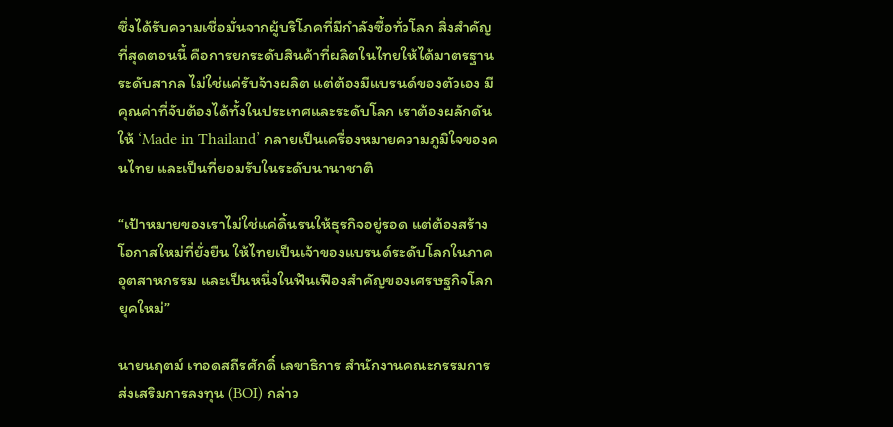ซึ่งได้รับความเชื่อมั่นจากผู้บริโภคที่มีกำลังซื้อทั่วโลก สิ่งสำคัญที่สุดตอนนี้ คือการยกระดับสินค้าที่ผลิตในไทยให้ได้มาตรฐานระดับสากล ไม่ใช่แค่รับจ้างผลิต แต่ต้องมีแบรนด์ของตัวเอง มีคุณค่าที่จับต้องได้ทั้งในประเทศและระดับโลก เราต้องผลักดันให้ ‘Made in Thailand’ กลายเป็นเครื่องหมายความภูมิใจของคนไทย และเป็นที่ยอมรับในระดับนานาชาติ

“เป้าหมายของเราไม่ใช่แค่ดิ้นรนให้ธุรกิจอยู่รอด แต่ต้องสร้างโอกาสใหม่ที่ยั่งยืน ให้ไทยเป็นเจ้าของแบรนด์ระดับโลกในภาคอุตสาหกรรม และเป็นหนึ่งในฟันเฟืองสำคัญของเศรษฐกิจโลกยุคใหม่”

นายนฤตม์ เทอดสถีรศักดิ์ เลขาธิการ สำนักงานคณะกรรมการส่งเสริมการลงทุน (BOI) กล่าว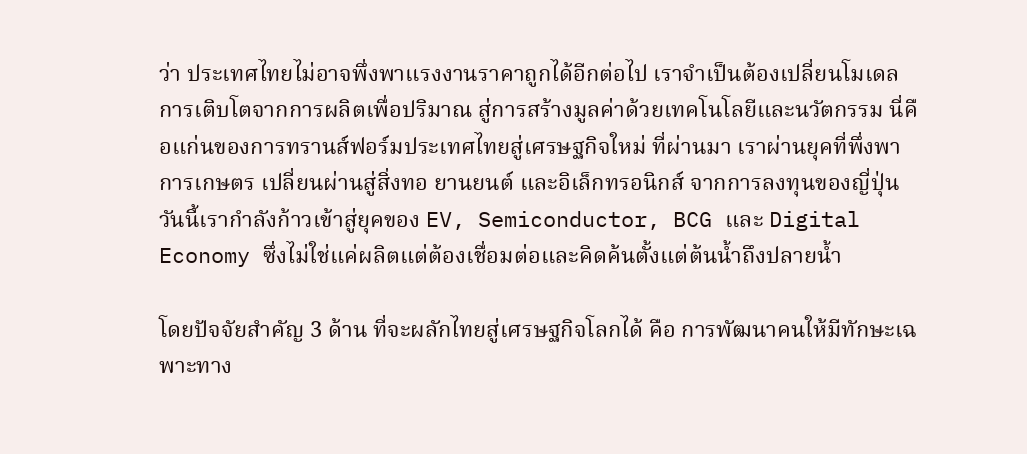ว่า ประเทศไทยไม่อาจพึ่งพาแรงงานราคาถูกได้อีกต่อไป เราจำเป็นต้องเปลี่ยนโมเดลการเติบโตจากการผลิตเพื่อปริมาณ สู่การสร้างมูลค่าด้วยเทคโนโลยีและนวัตกรรม นี่คือแก่นของการทรานส์ฟอร์มประเทศไทยสู่เศรษฐกิจใหม่ ที่ผ่านมา เราผ่านยุคที่พึ่งพาการเกษตร เปลี่ยนผ่านสู่สิ่งทอ ยานยนต์ และอิเล็กทรอนิกส์ จากการลงทุนของญี่ปุ่น วันนี้เรากำลังก้าวเข้าสู่ยุคของ EV, Semiconductor, BCG และ Digital Economy ซึ่งไม่ใช่แค่ผลิตแต่ต้องเชื่อมต่อและคิดค้นตั้งแต่ต้นน้ำถึงปลายน้ำ

โดยปัจจัยสำคัญ 3 ด้าน ที่จะผลักไทยสู่เศรษฐกิจโลกได้ คือ การพัฒนาคนให้มีทักษะเฉพาะทาง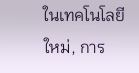ในเทคโนโลยีใหม่, การ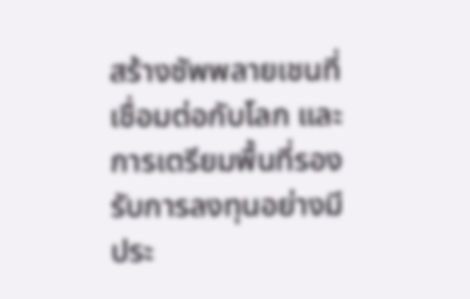สร้างซัพพลายเชนที่เชื่อมต่อกับโลก และการเตรียมพื้นที่รองรับการลงทุนอย่างมีประ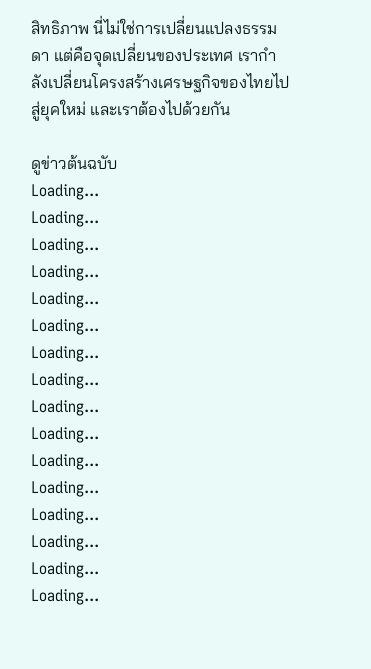สิทธิภาพ นี่ไม่ใช่การเปลี่ยนแปลงธรรมดา แต่คือจุดเปลี่ยนของประเทศ เรากำลังเปลี่ยนโครงสร้างเศรษฐกิจของไทยไปสู่ยุคใหม่ และเราต้องไปด้วยกัน

ดูข่าวต้นฉบับ
Loading...
Loading...
Loading...
Loading...
Loading...
Loading...
Loading...
Loading...
Loading...
Loading...
Loading...
Loading...
Loading...
Loading...
Loading...
Loading...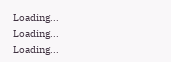Loading...
Loading...
Loading...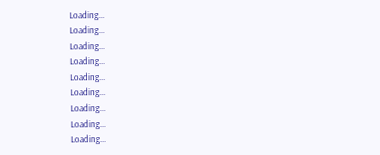Loading...
Loading...
Loading...
Loading...
Loading...
Loading...
Loading...
Loading...
Loading...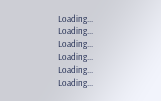Loading...
Loading...
Loading...
Loading...
Loading...
Loading...